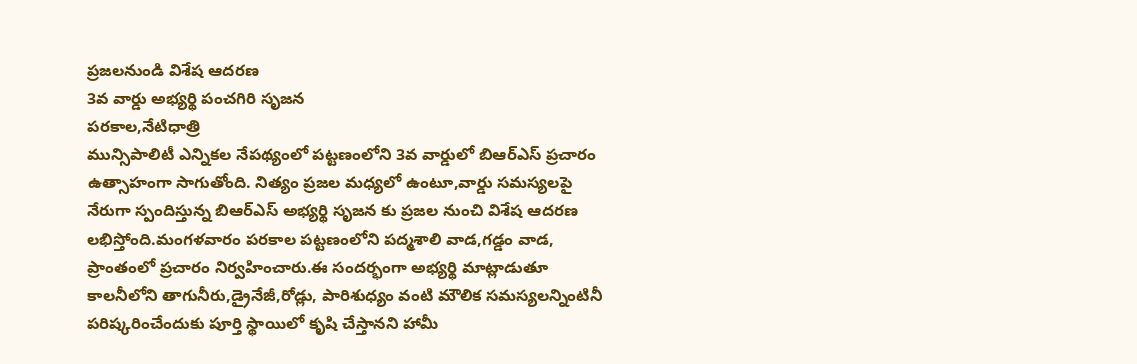ప్రజలనుండి విశేష ఆదరణ
3వ వార్డు అభ్యర్థి పంచగిరి సృజన
పరకాల,నేటిధాత్రి
మున్సిపాలిటీ ఎన్నికల నేపథ్యంలో పట్టణంలోని 3వ వార్డులో బిఆర్ఎస్ ప్రచారం ఉత్సాహంగా సాగుతోంది. నిత్యం ప్రజల మధ్యలో ఉంటూ,వార్డు సమస్యలపై నేరుగా స్పందిస్తున్న బిఆర్ఎస్ అభ్యర్థి సృజన కు ప్రజల నుంచి విశేష ఆదరణ లభిస్తోంది.మంగళవారం పరకాల పట్టణంలోని పద్మశాలి వాడ,గడ్డం వాడ, ప్రాంతంలో ప్రచారం నిర్వహించారు.ఈ సందర్భంగా అభ్యర్థి మాట్లాడుతూ కాలనీలోని తాగునీరు,డ్రైనేజీ,రోడ్లు, పారిశుధ్యం వంటి మౌలిక సమస్యలన్నింటినీ పరిష్కరించేందుకు పూర్తి స్థాయిలో కృషి చేస్తానని హామీ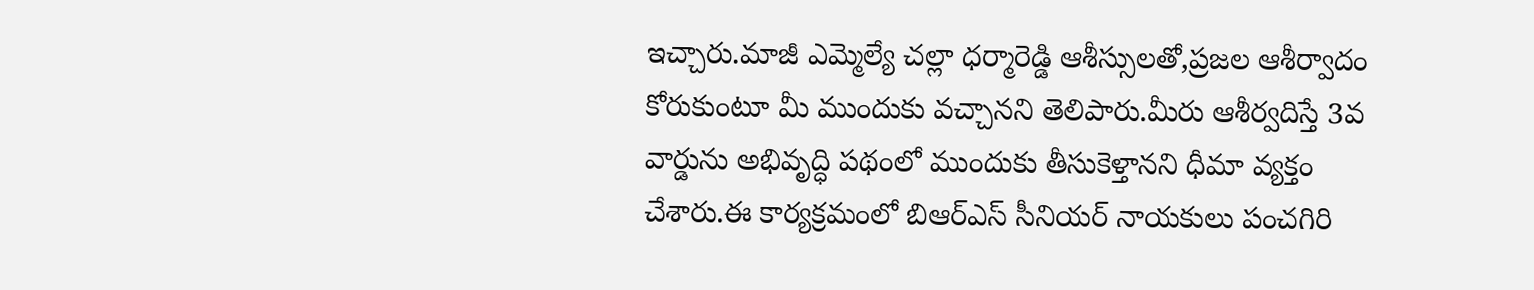ఇచ్చారు.మాజీ ఎమ్మెల్యే చల్లా ధర్మారెడ్డి ఆశీస్సులతో,ప్రజల ఆశీర్వాదం కోరుకుంటూ మీ ముందుకు వచ్చానని తెలిపారు.మీరు ఆశీర్వదిస్తే 3వ వార్డును అభివృద్ధి పథంలో ముందుకు తీసుకెళ్తానని ధీమా వ్యక్తం చేశారు.ఈ కార్యక్రమంలో బిఆర్ఎస్ సీనియర్ నాయకులు పంచగిరి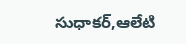సుధాకర్,ఆలేటి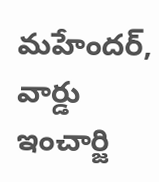మహేందర్, వార్డు ఇంచార్జి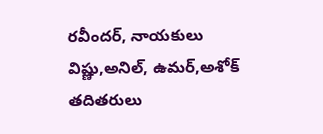రవీందర్, నాయకులు విష్ణు,అనిల్, ఉమర్,అశోక్ తదితరులు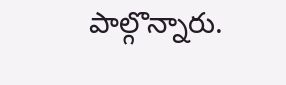పాల్గొన్నారు.